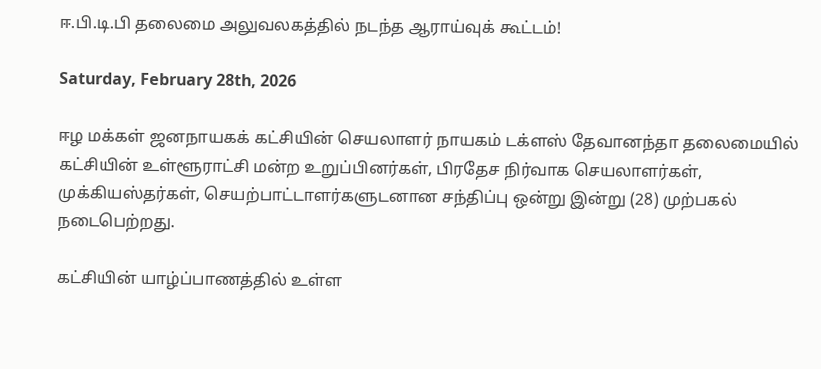ஈ.பி.டி.பி தலைமை அலுவலகத்தில் நடந்த ஆராய்வுக் கூட்டம்!

Saturday, February 28th, 2026

ஈழ மக்கள் ஜனநாயகக் கட்சியின் செயலாளர் நாயகம் டக்ளஸ் தேவானந்தா தலைமையில் கட்சியின் உள்ளூராட்சி மன்ற உறுப்பினர்கள், பிரதேச நிர்வாக செயலாளர்கள், முக்கியஸ்தர்கள், செயற்பாட்டாளர்களுடனான சந்திப்பு ஒன்று இன்று (28) முற்பகல் நடைபெற்றது.

கட்சியின் யாழ்ப்பாணத்தில் உள்ள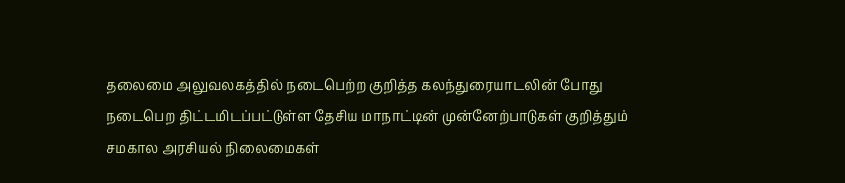தலைமை அலுவலகத்தில் நடைபெற்ற குறித்த கலந்துரையாடலின் போது நடைபெற திட்டமிடப்பட்டுள்ள தேசிய மாநாட்டின் முன்னேற்பாடுகள் குறித்தும் சமகால அரசியல் நிலைமைகள்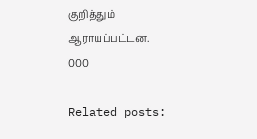குறித்தும் ஆராயப்பட்டன.
000

Related posts: